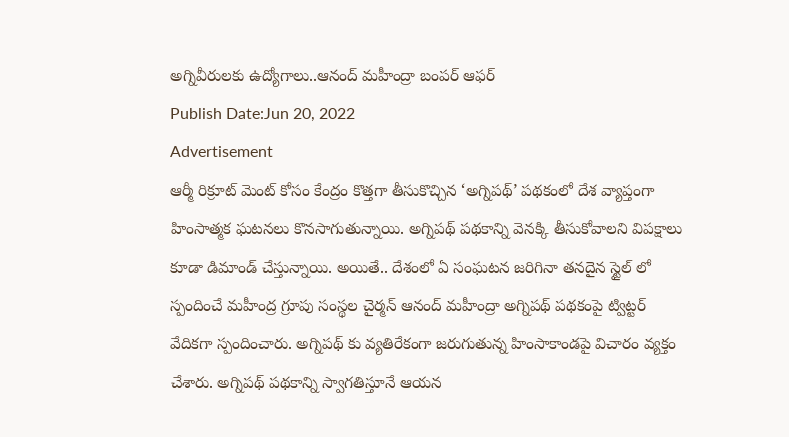అగ్నివీరులకు ఉద్యోగాలు..ఆనంద్ మహీంద్రా బంపర్ ఆఫర్
Publish Date:Jun 20, 2022
Advertisement
ఆర్మీ రిక్రూట్ మెంట్ కోసం కేంద్రం కొత్తగా తీసుకొచ్చిన ‘అగ్నిపథ్’ పథకంలో దేశ వ్యాప్తంగా హింసాత్మక ఘటనలు కొనసాగుతున్నాయి. అగ్నిపథ్ పథకాన్ని వెనక్కి తీసుకోవాలని విపక్షాలు కూడా డిమాండ్ చేస్తున్నాయి. అయితే.. దేశంలో ఏ సంఘటన జరిగినా తనదైన స్టైల్ లో స్పందించే మహీంద్ర గ్రూపు సంస్థల చైర్మన్ ఆనంద్ మహీంద్రా అగ్నిపథ్ పథకంపై ట్విట్టర్ వేదికగా స్పందించారు. అగ్నిపథ్ కు వ్యతిరేకంగా జరుగుతున్న హింసాకాండపై విచారం వ్యక్తం చేశారు. అగ్నిపథ్ పథకాన్ని స్వాగతిస్తూనే ఆయన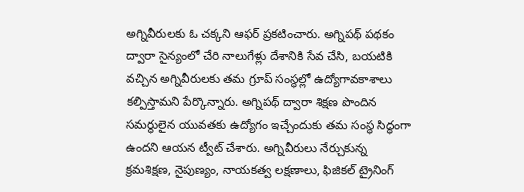అగ్నివీరులకు ఓ చక్కని ఆఫర్ ప్రకటించారు. అగ్నిపథ్ పథకం ద్వారా సైన్యంలో చేరి నాలుగేళ్లు దేశానికి సేవ చేసి, బయటికి వచ్చిన అగ్నివీరులకు తమ గ్రూప్ సంస్థల్లో ఉద్యోగావకాశాలు కల్పిస్తామని పేర్కొన్నారు. అగ్నిపథ్ ద్వారా శిక్షణ పొందిన సమర్థులైన యువతకు ఉద్యోగం ఇచ్చేందుకు తమ సంస్థ సిద్ధంగా ఉందని ఆయన ట్వీట్ చేశారు. అగ్నివీరులు నేర్చుకున్న క్రమశిక్షణ, నైపుణ్యం, నాయకత్వ లక్షణాలు, ఫిజికల్ ట్రైనింగ్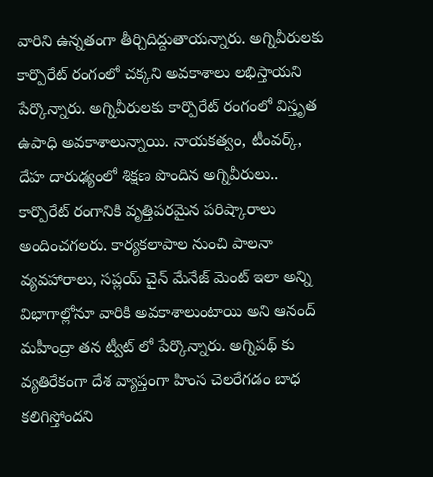వారిని ఉన్నతంగా తీర్చిదిద్దుతాయన్నారు. అగ్నివీరులకు కార్పొరేట్ రంగంలో చక్కని అవకాశాలు లభిస్తాయని పేర్కొన్నారు. అగ్నివీరులకు కార్పొరేట్ రంగంలో విస్తృత ఉపాధి అవకాశాలున్నాయి. నాయకత్వం, టీంవర్క్, దేహ దారుఢ్యంలో శిక్షణ పొందిన అగ్నివీరులు.. కార్పొరేట్ రంగానికి వృత్తిపరమైన పరిష్కారాలు అందించగలరు. కార్యకలాపాల నుంచి పాలనా వ్యవహారాలు, సప్లయ్ చైన్ మేనేజ్ మెంట్ ఇలా అన్ని విభాగాల్లోనూ వారికి అవకాశాలుంటాయి అని ఆనంద్ మహీంద్రా తన ట్వీట్ లో పేర్కొన్నారు. అగ్నిపథ్ కు వ్యతిరేకంగా దేశ వ్యాప్తంగా హింస చెలరేగడం బాధ కలిగిస్తోందని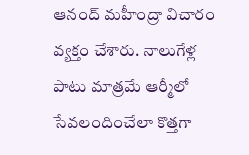ఆనంద్ మహీంద్రా విచారం వ్యక్తం చేశారు. నాలుగేళ్ల పాటు మాత్రమే ఆర్మీలో సేవలందించేలా కొత్తగా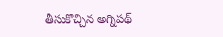తీసుకొచ్చిన అగ్నిపథ్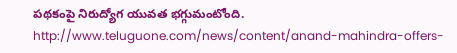పథకంపై నిరుద్యోగ యువత భగ్గుమంటోంది.
http://www.teluguone.com/news/content/anand-mahindra-offers-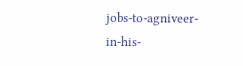jobs-to-agniveer-in-his-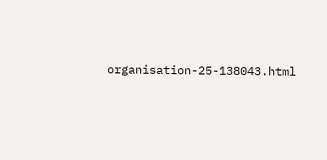organisation-25-138043.html